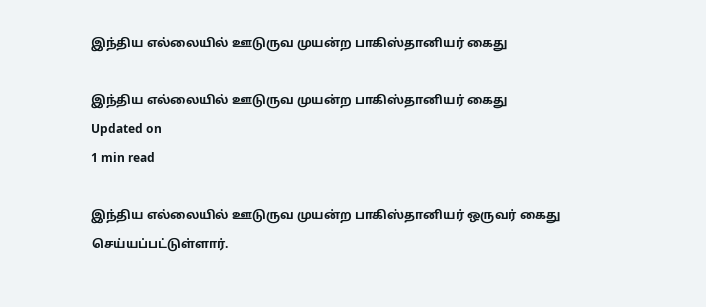இந்திய எல்லையில் ஊடுருவ முயன்ற பாகிஸ்தானியர் கைது

இந்திய எல்லையில் ஊடுருவ முயன்ற பாகிஸ்தானியர் கைது
Updated on
1 min read

இந்திய எல்லையில் ஊடுருவ முயன்ற பாகிஸ்தானியர் ஒருவர் கைது செய்யப்பட்டுள்ளார்.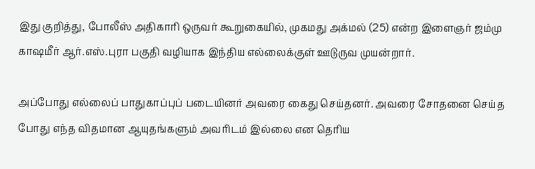இது குறித்து, போலீஸ் அதிகாரி ஒருவர் கூறுகையில், முகமது அக்மல் (25) என்ற இளைஞர் ஜம்மு காஷமீர் ஆர்.எஸ்.புரா பகுதி வழியாக இந்திய எல்லைக்குள் ஊடுருவ முயன்றார்.

அப்போது எல்லைப் பாதுகாப்புப் படையினர் அவரை கைது செய்தனர். அவரை சோதனை செய்த போது எந்த விதமான ஆயுதங்களும் அவரிடம் இல்லை என தெரிய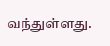வந்துள்ளது.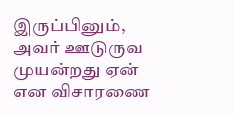இருப்பினும், அவர் ஊடுருவ முயன்றது ஏன் என விசாரணை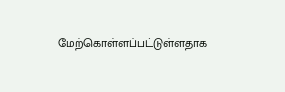மேற்கொள்ளப்பட்டுள்ளதாக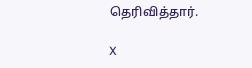தெரிவித்தார்.

X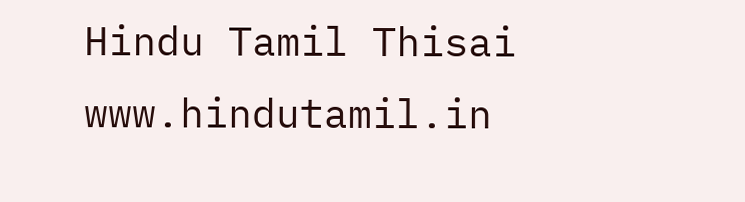Hindu Tamil Thisai
www.hindutamil.in